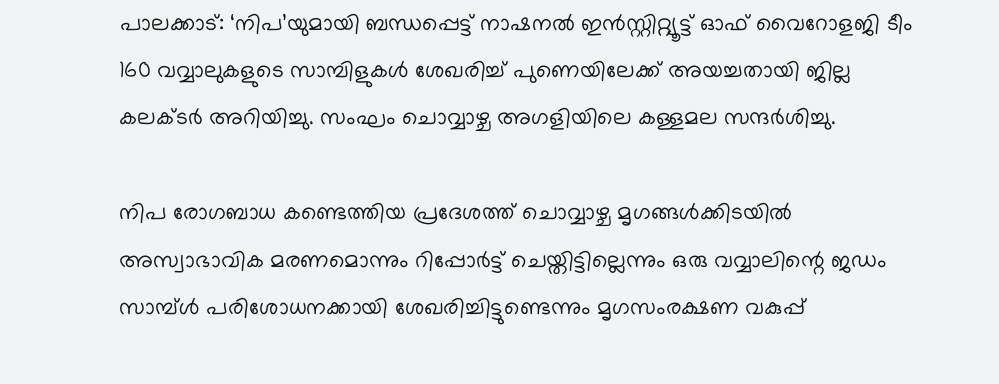പാലക്കാട്: ‘നിപ’യുമായി ബന്ധപ്പെട്ട് നാഷനൽ ഇൻസ്റ്റിറ്റ്യൂട്ട് ഓഫ് വൈറോളജി ടീം 160 വവ്വാലുകളുടെ സാമ്പിളുകൾ ശേഖരിച്ച് പുണെയിലേക്ക് അയച്ചതായി ജില്ല കലക്ടർ അറിയിച്ചു. സംഘം ചൊവ്വാഴ്ച അഗളിയിലെ കള്ളമല സന്ദർശിച്ചു.

നിപ രോഗബാധ കണ്ടെത്തിയ പ്രദേശത്ത് ചൊവ്വാഴ്ച മൃഗങ്ങൾക്കിടയിൽ അസ്വാഭാവിക മരണമൊന്നും റിപ്പോർട്ട് ചെയ്തിട്ടില്ലെന്നും ഒരു വവ്വാലിന്റെ ജഡം സാമ്പ്ൾ പരിശോധനക്കായി ശേഖരിച്ചിട്ടുണ്ടെന്നും മൃഗസംരക്ഷണ വകുപ്പ്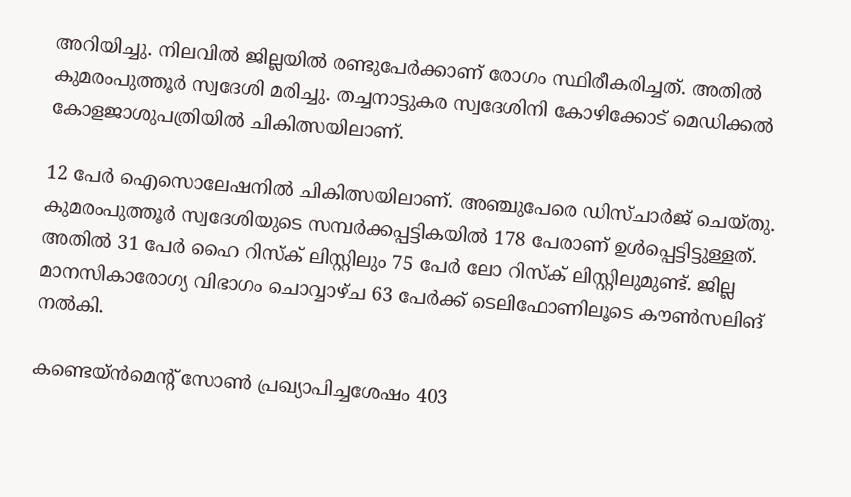അറിയിച്ചു. നിലവിൽ ജില്ലയിൽ രണ്ടുപേർക്കാണ് രോഗം സ്ഥിരീകരിച്ചത്. അതിൽ കുമരംപുത്തൂർ സ്വദേശി മരിച്ചു. തച്ചനാട്ടുകര സ്വദേശിനി കോഴിക്കോട് മെഡിക്കൽ കോളജാശുപത്രിയിൽ ചികിത്സയിലാണ്.

12 പേര്‍ ഐസൊലേഷനില്‍ ചികിത്സയിലാണ്. അഞ്ചുപേരെ ഡിസ്ചാര്‍ജ് ചെയ്തു. കുമരംപുത്തൂർ സ്വദേശിയുടെ സമ്പർക്കപ്പട്ടികയിൽ 178 പേരാണ് ഉൾപ്പെട്ടിട്ടുള്ളത്. അതിൽ 31 പേർ ഹൈ റിസ്ക് ലിസ്റ്റിലും 75 പേർ ലോ റിസ്ക് ലിസ്റ്റിലുമുണ്ട്. ജില്ല മാനസികാരോഗ്യ വിഭാഗം ചൊവ്വാഴ്ച 63 പേർക്ക് ടെലിഫോണിലൂടെ കൗൺസലിങ് നൽകി.

കണ്ടെയ്ൻമെന്റ് സോൺ പ്രഖ്യാപിച്ചശേഷം 403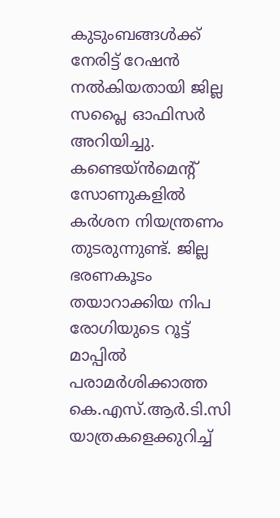കുടുംബങ്ങൾക്ക് നേരിട്ട് റേഷൻ നൽകിയതായി ജില്ല സപ്ലൈ ഓഫിസർ അറിയിച്ചു. കണ്ടെയ്ൻമെന്‍റ് സോണുകളിൽ കർശന നിയന്ത്രണം തുടരുന്നുണ്ട്. ജില്ല ഭരണകൂടം തയാറാക്കിയ നിപ രോഗിയുടെ റൂട്ട് മാപ്പിൽ പരാമർശിക്കാത്ത കെ.എസ്.ആർ.ടി.സി യാത്രകളെക്കുറിച്ച്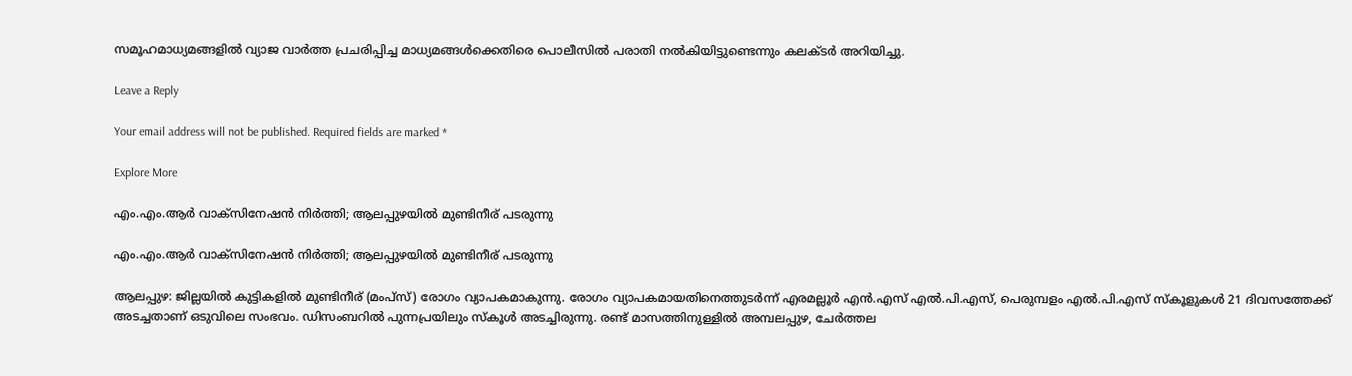സമൂഹമാധ്യമങ്ങളിൽ വ്യാജ വാർത്ത പ്രചരിപ്പിച്ച മാധ്യമങ്ങൾക്കെതിരെ പൊലീസിൽ പരാതി നൽകിയിട്ടുണ്ടെന്നും കലക്ടർ അറിയിച്ചു.

Leave a Reply

Your email address will not be published. Required fields are marked *

Explore More

എം.എം.ആര്‍ വാക്സിനേഷൻ നിർത്തി; ആലപ്പുഴയിൽ മുണ്ടിനീര് പടരുന്നു

എം.എം.ആര്‍ വാക്സിനേഷൻ നിർത്തി; ആലപ്പുഴയിൽ മുണ്ടിനീര് പടരുന്നു

ആലപ്പുഴ: ജില്ലയിൽ കുട്ടികളിൽ മുണ്ടിനീര് (മംപ്‌സ്) രോഗം വ്യാപകമാകുന്നു. രോഗം വ്യാപകമായതിനെത്തുടർന്ന് എരമല്ലൂർ എൻ.എസ് എൽ.പി.എസ്, പെരുമ്പളം എൽ.പി.എസ് സ്കൂളുകൾ 21 ദിവസത്തേക്ക് അടച്ചതാണ് ഒടുവിലെ സംഭവം. ഡിസംബറിൽ പുന്നപ്രയിലും സ്കൂൾ അടച്ചിരുന്നു. രണ്ട് മാസത്തിനുള്ളിൽ അമ്പലപ്പുഴ, ചേർത്തല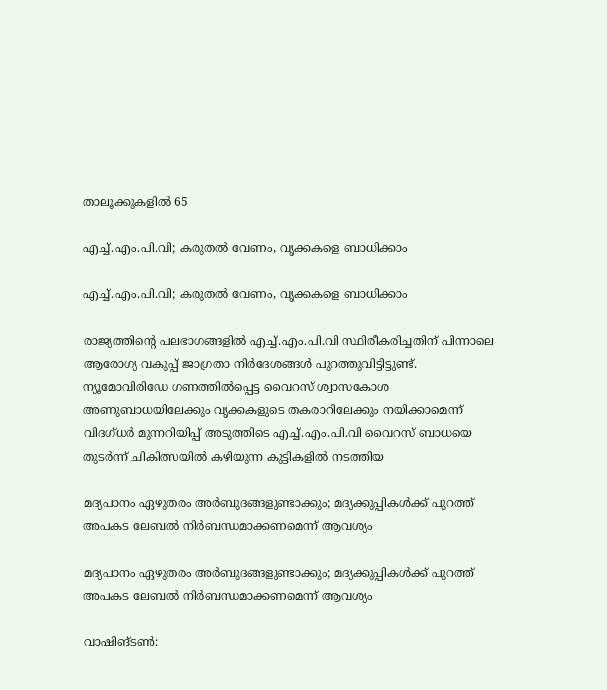താലൂക്കുകളിൽ 65

എച്ച്.എം.പി.വി; കരുതൽ വേണം, വൃക്കകളെ ബാധിക്കാം

എച്ച്.എം.പി.വി; കരുതൽ വേണം, വൃക്കകളെ ബാധിക്കാം

രാജ്യത്തിന്റെ പലഭാഗങ്ങളില്‍ എച്ച്.എം.പി.വി സ്ഥിരീകരിച്ചതിന് പിന്നാലെ ആരോഗ്യ വകുപ്പ് ജാഗ്രതാ നിര്‍ദേശങ്ങൾ പുറത്തുവിട്ടിട്ടുണ്ട്. ന്യൂമോവിരിഡേ ഗണത്തില്‍പ്പെട്ട വൈറസ് ശ്വാസകോശ അണുബാധയിലേക്കും വൃക്കകളുടെ തകരാറിലേക്കും നയിക്കാമെന്ന് വിദഗ്ധർ മുന്നറിയിപ്പ് അടുത്തിടെ എച്ച്.എം.പി.വി വൈറസ് ബാധയെ തുടർന്ന് ചികിത്സയില്‍ കഴിയുന്ന കുട്ടികളില്‍ നടത്തിയ

മദ്യപാനം ഏഴുതരം അർബുദങ്ങളുണ്ടാക്കും; മദ്യക്കുപ്പികൾക്ക് പുറത്ത് അപകട ലേബൽ നിർബന്ധമാക്കണമെന്ന് ആവശ്യം

മദ്യപാനം ഏഴുതരം അർബുദങ്ങളുണ്ടാക്കും; മദ്യക്കുപ്പികൾക്ക് പുറത്ത് അപകട ലേബൽ നിർബന്ധമാക്കണമെന്ന് ആവശ്യം

വാഷിങ്ടൺ: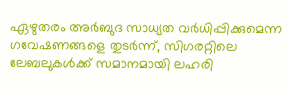ഏഴുതരം അർബുദ സാധ്യത വർധിപ്പിക്കുമെന്ന ഗവേഷണങ്ങളെ തുടർന്ന്, സിഗരറ്റിലെ ലേബലുകൾക്ക് സമാനമായി ലഹരി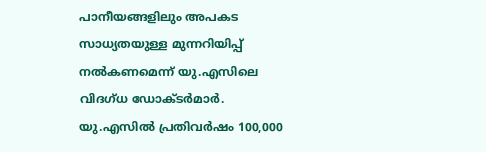പാനീയങ്ങളിലും അപകട സാധ്യതയുള്ള മുന്നറിയിപ്പ് നൽകണമെന്ന് യു.എസിലെ വിദഗ്ധ ഡോക്ടർമാർ. യു.എസിൽ പ്രതിവർഷം 100,000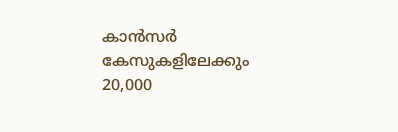കാൻസർ കേസുകളിലേക്കും 20,000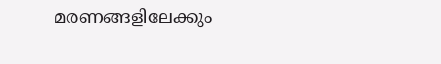മരണങ്ങളിലേക്കും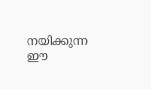നയിക്കുന്ന ഈ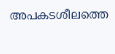അപകടശീലത്തെ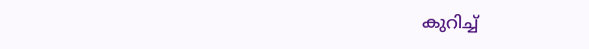കുറിച്ച്